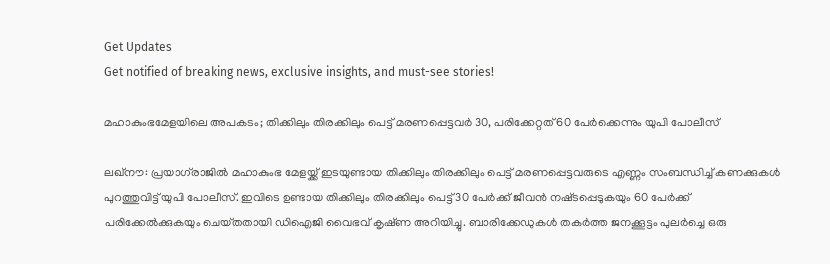Get Updates
Get notified of breaking news, exclusive insights, and must-see stories!

മഹാകുംഭമേളയിലെ അപകടം; തിക്കിലും തിരക്കിലും പെട്ട് മരണപ്പെട്ടവർ 30, പരിക്കേറ്റത് 60 പേർക്കെന്നും യുപി പോലീസ്

ലഖ്‌നൗ: പ്രയാഗ്‌രാജിൽ മഹാകുംഭ മേളയ്ക്ക് ഇടയുണ്ടായ തിക്കിലും തിരക്കിലും പെട്ട് മരണപ്പെട്ടവരുടെ എണ്ണം സംബന്ധിച്ച് കണക്കുകൾ പുറത്തുവിട്ട് യുപി പോലീസ്. ഇവിടെ ഉണ്ടായ തിക്കിലും തിരക്കിലും പെട്ട് 30 പേർക്ക് ജീവൻ നഷ്‌ടപ്പെടുകയും 60 പേർക്ക് പരിക്കേൽക്കുകയും ചെയ്‌തതായി ഡിഐജി വൈഭവ് കൃഷ്‌ണ അറിയിച്ചു. ബാരിക്കേഡുകൾ തകർത്ത ജനക്കൂട്ടം പുലർച്ചെ ഒരു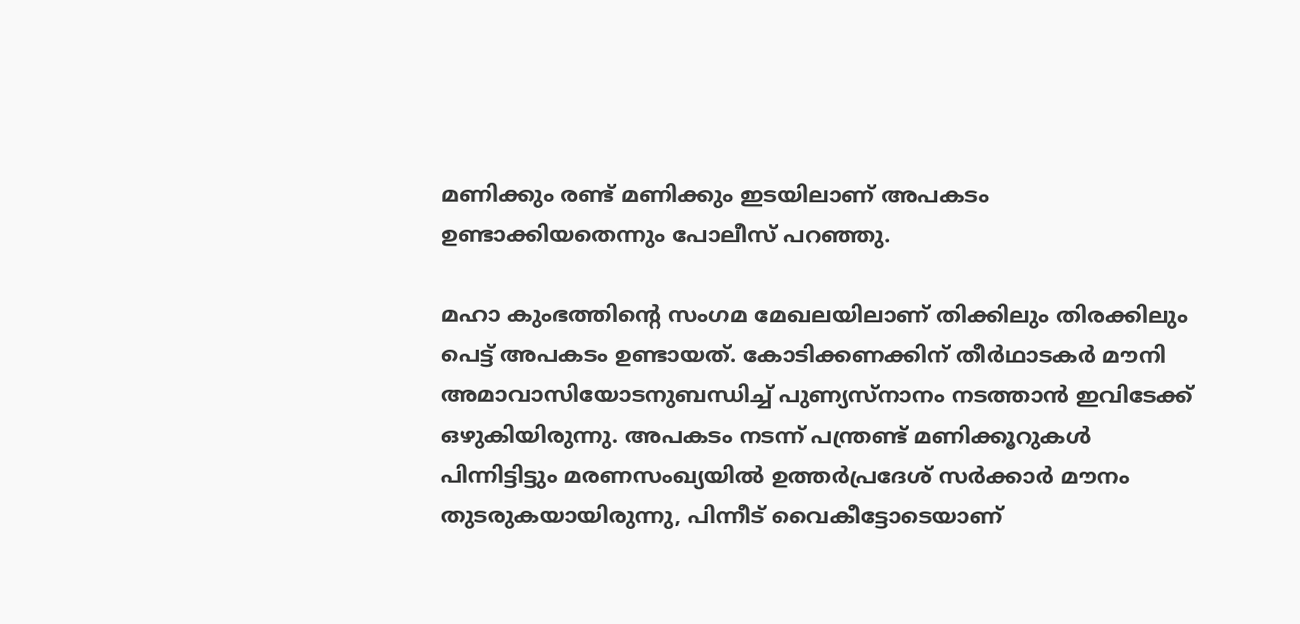മണിക്കും രണ്ട് മണിക്കും ഇടയിലാണ് അപകടം ഉണ്ടാക്കിയതെന്നും പോലീസ് പറഞ്ഞു.

മഹാ കുംഭത്തിന്റെ സംഗമ മേഖലയിലാണ് തിക്കിലും തിരക്കിലും പെട്ട് അപകടം ഉണ്ടായത്. കോടിക്കണക്കിന് തീർഥാടകർ മൗനി അമാവാസിയോടനുബന്ധിച്ച് പുണ്യസ്‌നാനം നടത്താൻ ഇവിടേക്ക് ഒഴുകിയിരുന്നു. അപകടം നടന്ന് പന്ത്രണ്ട് മണിക്കൂറുകൾ പിന്നിട്ടിട്ടും മരണസംഖ്യയിൽ ഉത്തർപ്രദേശ് സർക്കാർ മൗനം തുടരുകയായിരുന്നു, പിന്നീട് വൈകീട്ടോടെയാണ്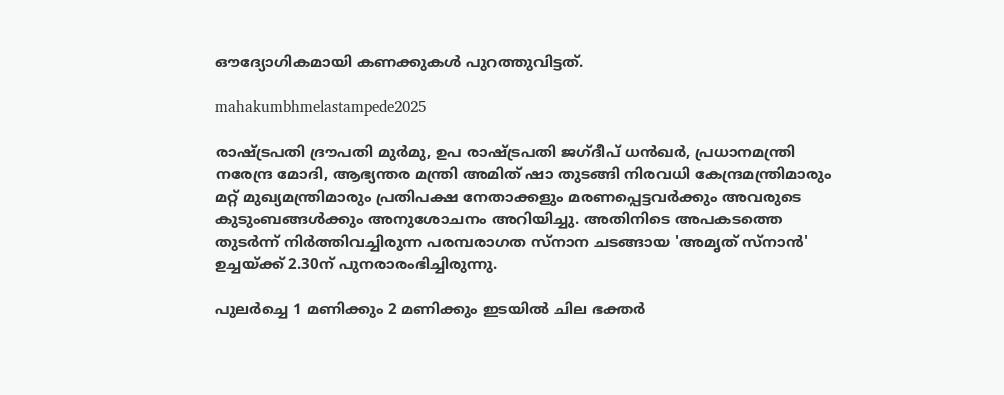ഔദ്യോഗികമായി കണക്കുകൾ പുറത്തുവിട്ടത്.

mahakumbhmelastampede2025

രാഷ്ട്രപതി ദ്രൗപതി മുർമു, ഉപ രാഷ്‌ട്രപതി ജഗ്‌ദീപ് ധൻഖർ, പ്രധാനമന്ത്രി നരേന്ദ്ര മോദി, ആഭ്യന്തര മന്ത്രി അമിത് ഷാ തുടങ്ങി നിരവധി കേന്ദ്രമന്ത്രിമാരും മറ്റ് മുഖ്യമന്ത്രിമാരും പ്രതിപക്ഷ നേതാക്കളും മരണപ്പെട്ടവർക്കും അവരുടെ കുടുംബങ്ങൾക്കും അനുശോചനം അറിയിച്ചു. അതിനിടെ അപകടത്തെ തുടർന്ന് നിർത്തിവച്ചിരുന്ന പരമ്പരാഗത സ്‌നാന ചടങ്ങായ 'അമൃത് സ്‌നാൻ' ഉച്ചയ്ക്ക് 2.30ന് പുനരാരംഭിച്ചിരുന്നു.

പുലർച്ചെ 1 മണിക്കും 2 മണിക്കും ഇടയിൽ ചില ഭക്തർ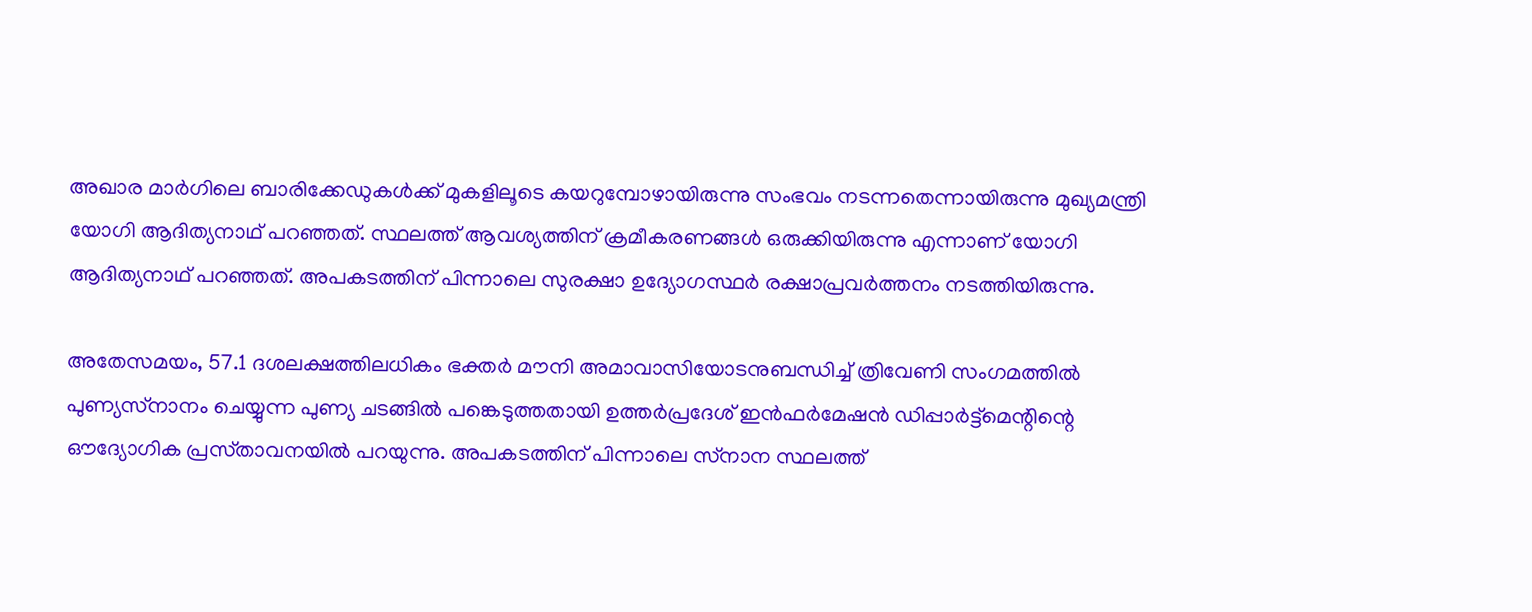അഖാര മാർഗിലെ ബാരിക്കേഡുകൾക്ക് മുകളിലൂടെ കയറുമ്പോഴായിരുന്നു സംഭവം നടന്നതെന്നായിരുന്നു മുഖ്യമന്ത്രി യോഗി ആദിത്യനാഥ് പറഞ്ഞത്. സ്ഥലത്ത് ആവശ്യത്തിന് ക്രമീകരണങ്ങൾ ഒരുക്കിയിരുന്നു എന്നാണ് യോഗി ആദിത്യനാഥ് പറഞ്ഞത്. അപകടത്തിന് പിന്നാലെ സുരക്ഷാ ഉദ്യോഗസ്ഥർ രക്ഷാപ്രവർത്തനം നടത്തിയിരുന്നു.

അതേസമയം, 57.1 ദശലക്ഷത്തിലധികം ഭക്തർ മൗനി അമാവാസിയോടനുബന്ധിച്ച് ത്രിവേണി സംഗമത്തിൽ പുണ്യസ്‌നാനം ചെയ്യുന്ന പുണ്യ ചടങ്ങിൽ പങ്കെടുത്തതായി ഉത്തർപ്രദേശ് ഇൻഫർമേഷൻ ഡിപ്പാർട്ട്‌മെന്റിന്റെ ഔദ്യോഗിക പ്രസ്‌താവനയിൽ പറയുന്നു. അപകടത്തിന് പിന്നാലെ സ്‌നാന സ്ഥലത്ത്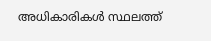അധികാരികൾ സ്ഥലത്ത്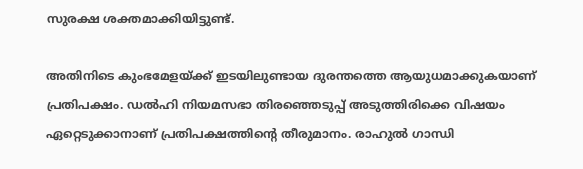സുരക്ഷ ശക്തമാക്കിയിട്ടുണ്ട്.

അതിനിടെ കുംഭമേളയ്ക്ക് ഇടയിലുണ്ടായ ദുരന്തത്തെ ആയുധമാക്കുകയാണ് പ്രതിപക്ഷം. ഡൽഹി നിയമസഭാ തിരഞ്ഞെടുപ്പ് അടുത്തിരിക്കെ വിഷയം ഏറ്റെടുക്കാനാണ് പ്രതിപക്ഷത്തിന്റെ തീരുമാനം. രാഹുൽ ഗാന്ധി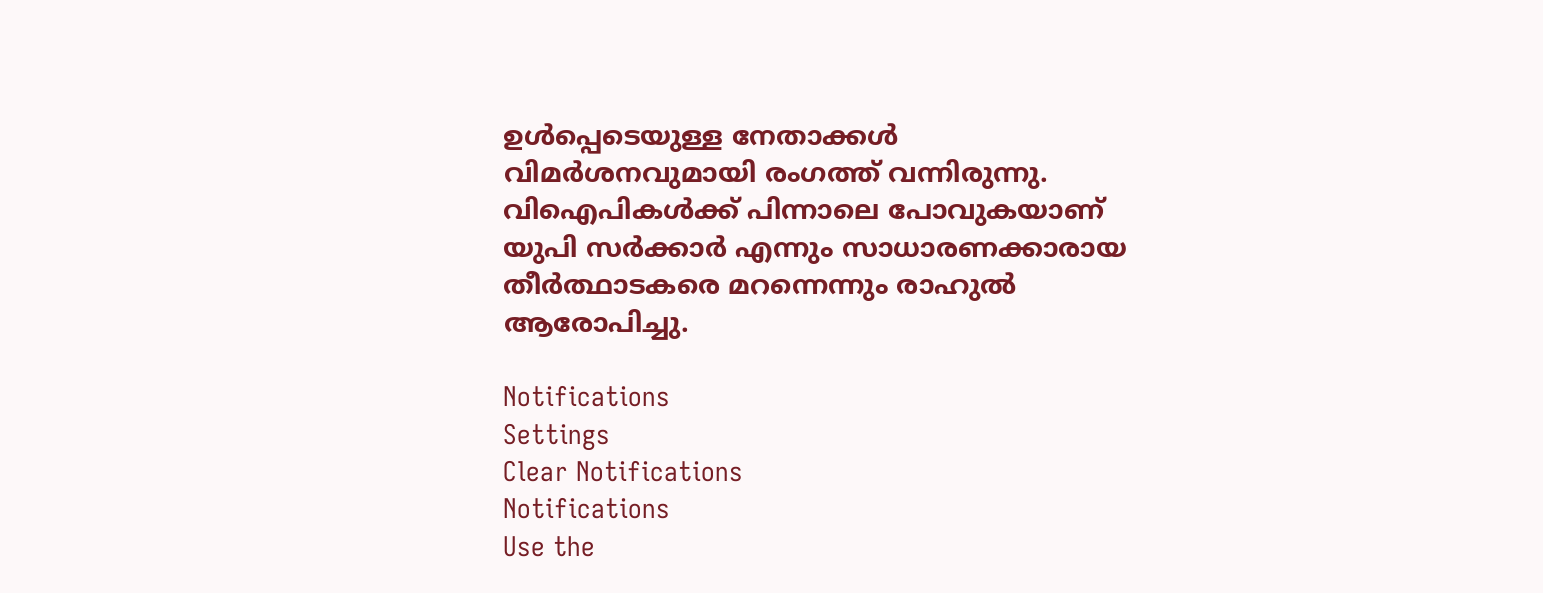ഉൾപ്പെടെയുള്ള നേതാക്കൾ വിമർശനവുമായി രംഗത്ത് വന്നിരുന്നു. വിഐപികൾക്ക് പിന്നാലെ പോവുകയാണ് യുപി സർക്കാർ എന്നും സാധാരണക്കാരായ തീർത്ഥാടകരെ മറന്നെന്നും രാഹുൽ ആരോപിച്ചു.

Notifications
Settings
Clear Notifications
Notifications
Use the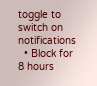toggle to switch on notifications
  • Block for 8 hours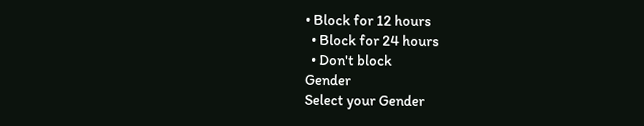• Block for 12 hours
  • Block for 24 hours
  • Don't block
Gender
Select your Gender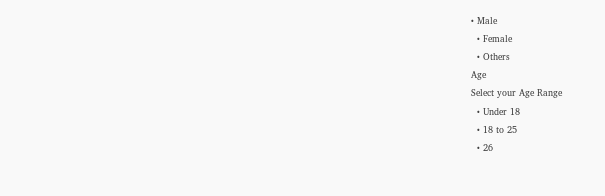• Male
  • Female
  • Others
Age
Select your Age Range
  • Under 18
  • 18 to 25
  • 26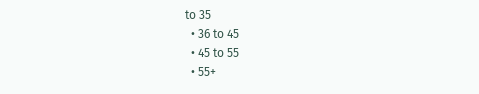to 35
  • 36 to 45
  • 45 to 55
  • 55+